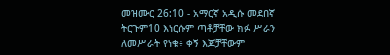መዝሙር 26:10 - አማርኛ አዲሱ መደበኛ ትርጉም10 እነርሱም ጣቶቻቸው ክፉ ሥራን ለመሥራት የነቁ፥ ቀኝ እጆቻቸውም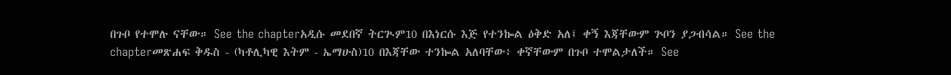በጉቦ የተሞሉ ናቸው። See the chapterአዲሱ መደበኛ ትርጒም10 በእነርሱ እጅ የተንኰል ዕቅድ አለ፤ ቀኝ እጃቸውም ጕቦን ያጋብሳል። See the chapterመጽሐፍ ቅዱስ - (ካቶሊካዊ እትም - ኤማሁስ)10 በእጃቸው ተንኰል አለባቸው፥ ቀኛቸውም በጉቦ ተሞልታለች። See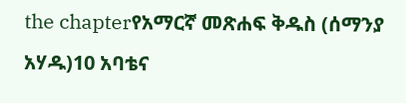the chapterየአማርኛ መጽሐፍ ቅዱስ (ሰማንያ አሃዱ)10 አባቴና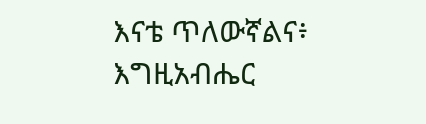እናቴ ጥለውኛልና፥ እግዚአብሔር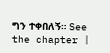ግን ተቀበለኝ። See the chapter |